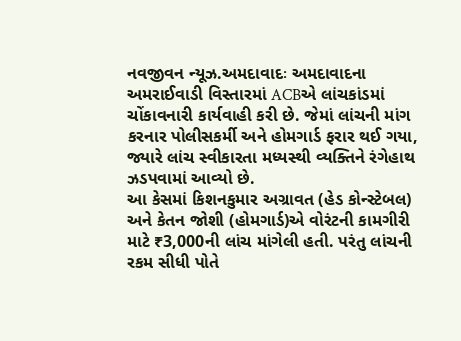નવજીવન ન્યૂઝ.અમદાવાદઃ અમદાવાદના અમરાઈવાડી વિસ્તારમાં ACBએ લાંચકાંડમાં ચોંકાવનારી કાર્યવાહી કરી છે. જેમાં લાંચની માંગ કરનાર પોલીસકર્મી અને હોમગાર્ડ ફરાર થઈ ગયા, જ્યારે લાંચ સ્વીકારતા મધ્યસ્થી વ્યક્તિને રંગેહાથ ઝડપવામાં આવ્યો છે.
આ કેસમાં કિશનકુમાર અગ્રાવત (હેડ કોન્સ્ટેબલ) અને કેતન જોશી (હોમગાર્ડ)એ વોરંટની કામગીરી માટે ₹3,000ની લાંચ માંગેલી હતી. પરંતુ લાંચની રકમ સીધી પોતે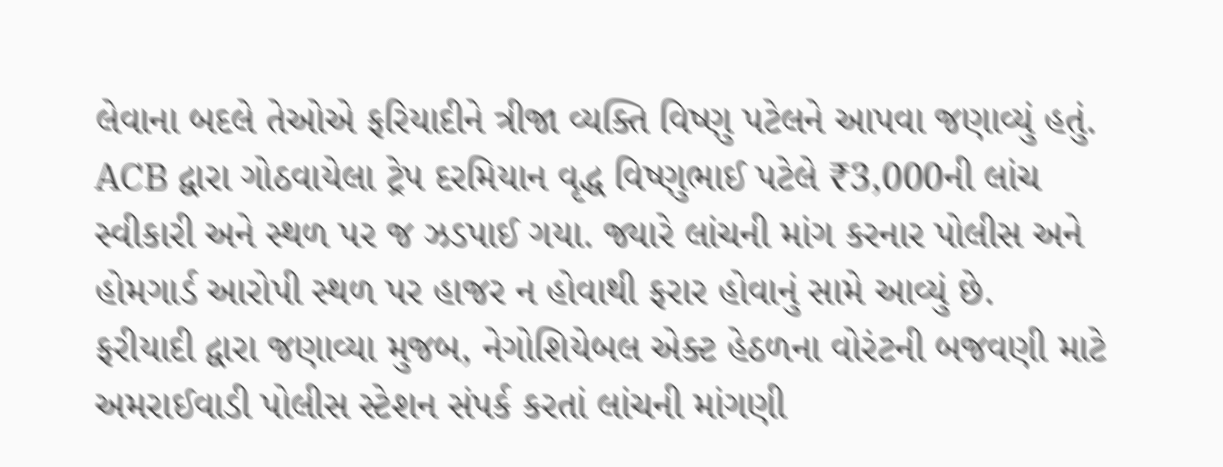લેવાના બદલે તેઓએ ફરિયાદીને ત્રીજા વ્યક્તિ વિષ્ણુ પટેલને આપવા જણાવ્યું હતું.
ACB દ્વારા ગોઠવાયેલા ટ્રેપ દરમિયાન વૃદ્ધ વિષ્ણુભાઈ પટેલે ₹3,000ની લાંચ સ્વીકારી અને સ્થળ પર જ ઝડપાઈ ગયા. જ્યારે લાંચની માંગ કરનાર પોલીસ અને હોમગાર્ડ આરોપી સ્થળ પર હાજર ન હોવાથી ફરાર હોવાનું સામે આવ્યું છે.
ફરીયાદી દ્વારા જણાવ્યા મુજબ, નેગોશિયેબલ એક્ટ હેઠળના વોરંટની બજવણી માટે અમરાઈવાડી પોલીસ સ્ટેશન સંપર્ક કરતાં લાંચની માંગણી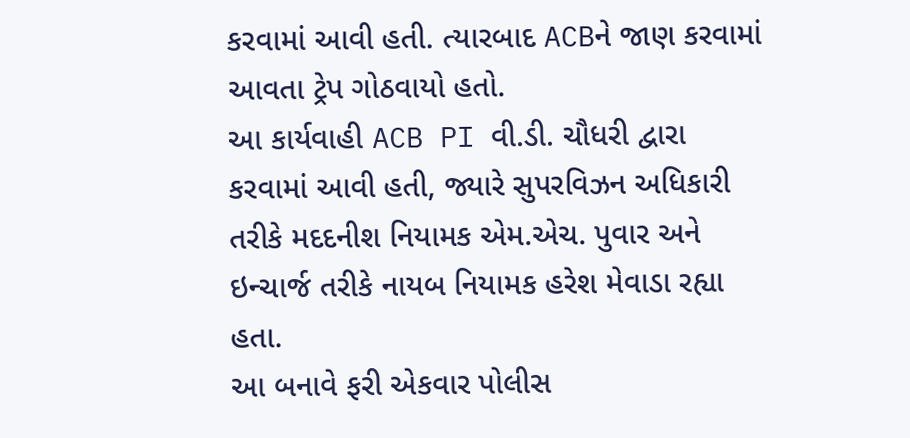કરવામાં આવી હતી. ત્યારબાદ ACBને જાણ કરવામાં આવતા ટ્રેપ ગોઠવાયો હતો.
આ કાર્યવાહી ACB PI વી.ડી. ચૌધરી દ્વારા કરવામાં આવી હતી, જ્યારે સુપરવિઝન અધિકારી તરીકે મદદનીશ નિયામક એમ.એચ. પુવાર અને ઇન્ચાર્જ તરીકે નાયબ નિયામક હરેશ મેવાડા રહ્યા હતા.
આ બનાવે ફરી એકવાર પોલીસ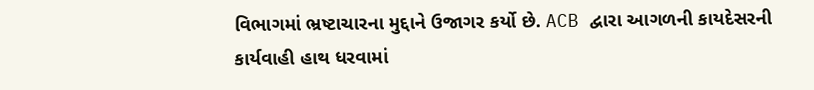વિભાગમાં ભ્રષ્ટાચારના મુદ્દાને ઉજાગર કર્યો છે. ACB દ્વારા આગળની કાયદેસરની કાર્યવાહી હાથ ધરવામાં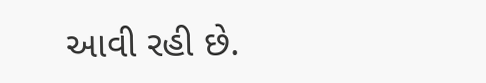આવી રહી છે.